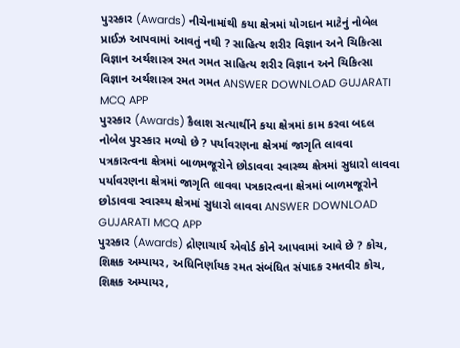પુરસ્કાર (Awards) નીચેનામાંથી કયા ક્ષેત્રમાં યોગદાન માટેનું નોબેલ પ્રાઈઝ આપવામાં આવતું નથી ? સાહિત્ય શરીર વિજ્ઞાન અને ચિકિત્સા વિજ્ઞાન અર્થશાસ્ત્ર રમત ગમત સાહિત્ય શરીર વિજ્ઞાન અને ચિકિત્સા વિજ્ઞાન અર્થશાસ્ત્ર રમત ગમત ANSWER DOWNLOAD GUJARATI MCQ APP
પુરસ્કાર (Awards) કૈલાશ સત્યાર્થીને કયા ક્ષેત્રમાં કામ કરવા બદલ નોબેલ પુરસ્કાર મળ્યો છે ? પર્યાવરણના ક્ષેત્રમાં જાગૃતિ લાવવા પત્રકારત્વના ક્ષેત્રમાં બાળમજૂરોને છોડાવવા સ્વાસ્થ્ય ક્ષેત્રમાં સુધારો લાવવા પર્યાવરણના ક્ષેત્રમાં જાગૃતિ લાવવા પત્રકારત્વના ક્ષેત્રમાં બાળમજૂરોને છોડાવવા સ્વાસ્થ્ય ક્ષેત્રમાં સુધારો લાવવા ANSWER DOWNLOAD GUJARATI MCQ APP
પુરસ્કાર (Awards) દ્રોણાચાર્ય એવોર્ડ કોને આપવામાં આવે છે ? કોચ, શિક્ષક અમ્પાયર, અધિનિર્ણાયક રમત સંબંધિત સંપાદક રમતવીર કોચ, શિક્ષક અમ્પાયર,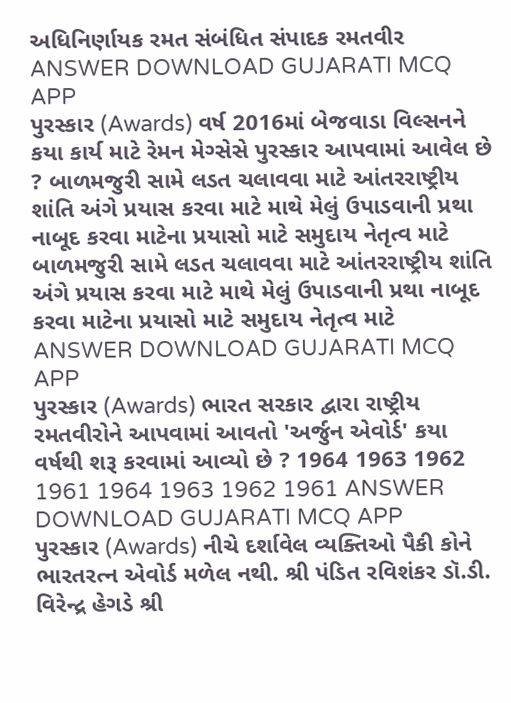અધિનિર્ણાયક રમત સંબંધિત સંપાદક રમતવીર ANSWER DOWNLOAD GUJARATI MCQ APP
પુરસ્કાર (Awards) વર્ષ 2016માં બેજવાડા વિલ્સનને કયા કાર્ય માટે રેમન મેગ્સેસે પુરસ્કાર આપવામાં આવેલ છે ? બાળમજુરી સામે લડત ચલાવવા માટે આંતરરાષ્ટ્રીય શાંતિ અંગે પ્રયાસ કરવા માટે માથે મેલું ઉપાડવાની પ્રથા નાબૂદ કરવા માટેના પ્રયાસો માટે સમુદાય નેતૃત્વ માટે બાળમજુરી સામે લડત ચલાવવા માટે આંતરરાષ્ટ્રીય શાંતિ અંગે પ્રયાસ કરવા માટે માથે મેલું ઉપાડવાની પ્રથા નાબૂદ કરવા માટેના પ્રયાસો માટે સમુદાય નેતૃત્વ માટે ANSWER DOWNLOAD GUJARATI MCQ APP
પુરસ્કાર (Awards) ભારત સરકાર દ્વારા રાષ્ટ્રીય રમતવીરોને આપવામાં આવતો 'અર્જુન એવોર્ડ' કયા વર્ષથી શરૂ કરવામાં આવ્યો છે ? 1964 1963 1962 1961 1964 1963 1962 1961 ANSWER DOWNLOAD GUJARATI MCQ APP
પુરસ્કાર (Awards) નીચે દર્શાવેલ વ્યક્તિઓ પૈકી કોને ભારતરત્ન એવોર્ડ મળેલ નથી. શ્રી પંડિત રવિશંકર ડૉ.ડી. વિરેન્દ્ર હેગડે શ્રી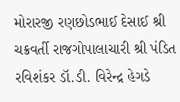મોરારજી રણછોડભાઈ દેસાઈ શ્રી ચક્રવર્તી રાજગોપાલાચારી શ્રી પંડિત રવિશંકર ડૉ.ડી. વિરેન્દ્ર હેગડે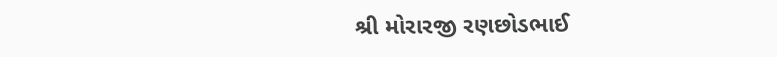શ્રી મોરારજી રણછોડભાઈ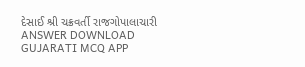દેસાઈ શ્રી ચક્રવર્તી રાજગોપાલાચારી ANSWER DOWNLOAD GUJARATI MCQ APP